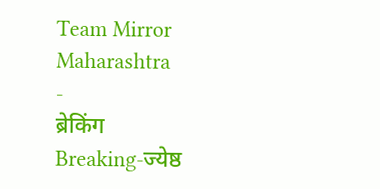Team Mirror Maharashtra
-
ब्रेकिंग
Breaking-ज्येष्ठ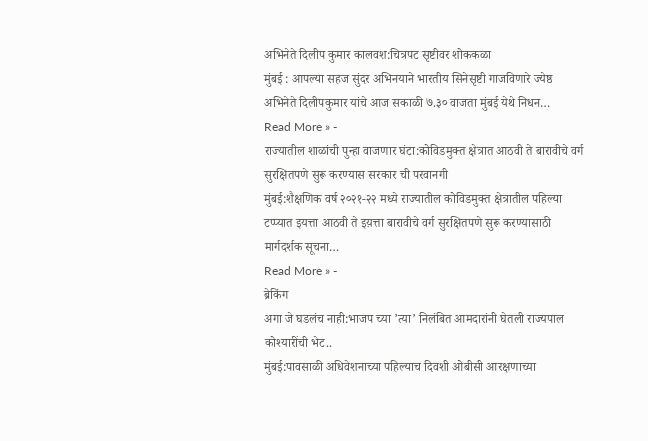अभिनेते दिलीप कुमार कालवश:चित्रपट सृष्टीवर शोककळा
मुंबई : आपल्या सहज सुंदर अभिनयाने भारतीय सिनेसृष्टी गाजविणारे ज्येष्ठ अभिनेते दिलीपकुमार यांचे आज सकाळी ७.३० वाजता मुंबई येथे निधन…
Read More » -
राज्यातील शाळांची पुन्हा वाजणार घंटा:कोविडमुक्त क्षेत्रात आठवी ते बारावीचे वर्ग सुरक्षितपणे सुरू करण्यास सरकार ची परवानगी
मुंबई:शैक्षणिक वर्ष २०२१-२२ मध्ये राज्यातील कोविडमुक्त क्षेत्रातील पहिल्या टप्प्यात इयत्ता आठवी ते इय़त्ता बारावीचे वर्ग सुरक्षितपणे सुरू करण्यासाठी मार्गदर्शक सूचना…
Read More » -
ब्रेकिंग
अगा जे घडलंच नाही:भाजप च्या ’त्या’ निलंबित आमदारांनी घेतली राज्यपाल कोश्यारींची भेट..
मुंबई:पावसाळी अधिवेशनाच्या पहिल्याच दिवशी ओबीसी आरक्षणाच्या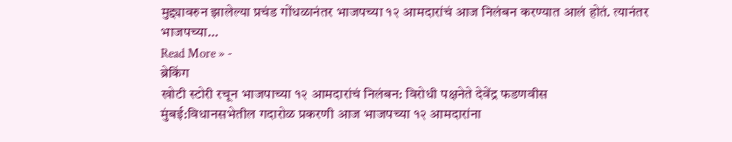मुद्द्यावरुन झालेल्या प्रचंड गोंधळानंतर भाजपच्या १२ आमदारांचं आज निलंबन करण्यात आलं होतं. त्यानंतर भाजपच्या…
Read More » -
ब्रेकिंग
खोटी स्टोरी रचून भाजपाच्या १२ आमदारांचं निलंबन: विरोधी पक्षनेते देवेंद्र फडणवीस
मुंबई:विधानसभेतील गदारोळ प्रकरणी आज भाजपच्या १२ आमदारांना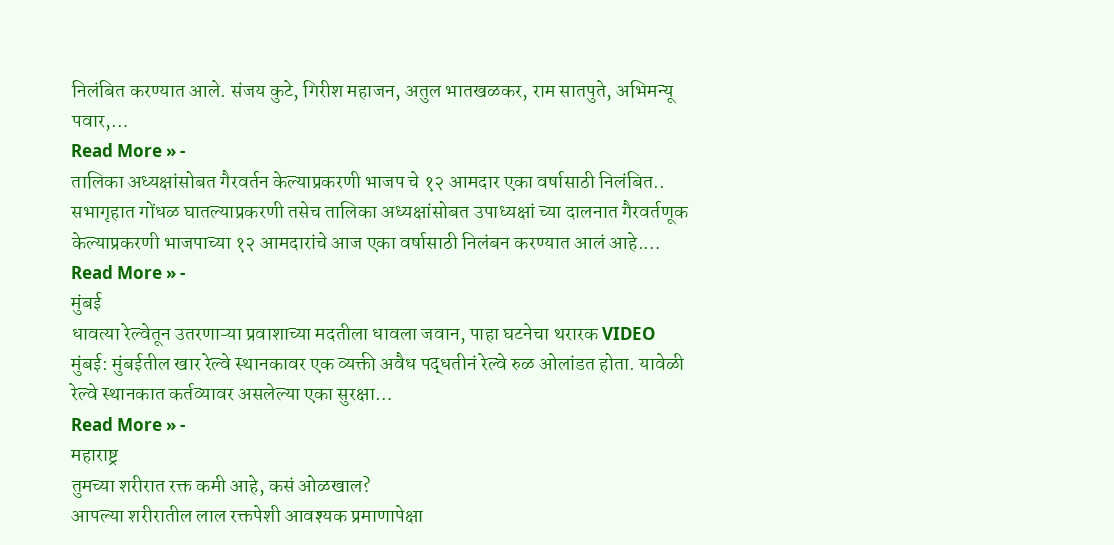निलंबित करण्यात आले. संजय कुटे, गिरीश महाजन, अतुल भातखळकर, राम सातपुते, अभिमन्यू पवार,…
Read More » -
तालिका अध्यक्षांसोबत गैरवर्तन केल्याप्रकरणी भाजप चे १२ आमदार एका वर्षासाठी निलंबित..
सभागृहात गोंधळ घातल्याप्रकरणी तसेच तालिका अध्यक्षांसोबत उपाध्यक्षां च्या दालनात गैरवर्तणूक केल्याप्रकरणी भाजपाच्या १२ आमदारांचे आज एका वर्षासाठी निलंबन करण्यात आलं आहे.…
Read More » -
मुंबई
धावत्या रेल्वेतून उतरणाऱ्या प्रवाशाच्या मदतीला धावला जवान, पाहा घटनेचा थरारक VIDEO
मुंबई: मुंबईतील खार रेल्वे स्थानकावर एक व्यक्ती अवैध पद्धतीनं रेल्वे रुळ ओलांडत होता. यावेळी रेल्वे स्थानकात कर्तव्यावर असलेल्या एका सुरक्षा…
Read More » -
महाराष्ट्र
तुमच्या शरीरात रक्त कमी आहे, कसं ओळखाल?
आपल्या शरीरातील लाल रक्तपेशी आवश्यक प्रमाणापेक्षा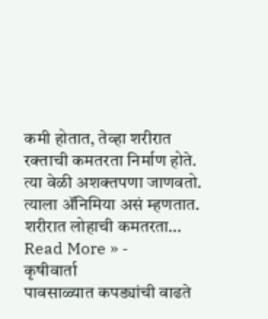कमी होतात, तेव्हा शरीरात रक्ताची कमतरता निर्माण होते. त्या वेळी अशक्तपणा जाणवतो. त्याला ॲनिमिया असं म्हणतात. शरीरात लोहाची कमतरता…
Read More » -
कृषीवार्ता
पावसाळ्यात कपड्यांची वाढते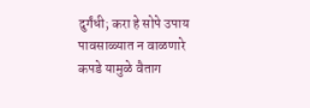दुर्गंधी; करा हे सोपे उपाय
पावसाळ्यात न वाळणारे कपडे यामुळे वैताग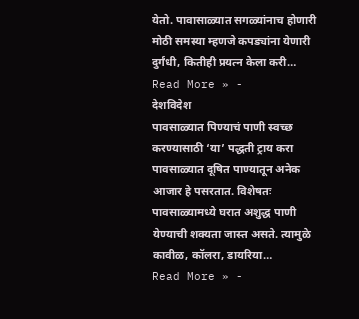येतो. पावासाळ्यात सगळ्यांनाच होणारी मोठी समस्या म्हणजे कपड्यांना येणारी दुर्गंधी, कितीही प्रयत्न केला करी…
Read More » -
देशविदेश
पावसाळ्यात पिण्याचं पाणी स्वच्छ करण्यासाठी ‘या’ पद्धती ट्राय करा
पावसाळ्यात दूषित पाण्यातून अनेक आजार हे पसरतात. विशेषतः पावसाळ्यामध्ये घरात अशुद्ध पाणी येण्याची शक्यता जास्त असते. त्यामुळे कावीळ, कॉलरा, डायरिया…
Read More » -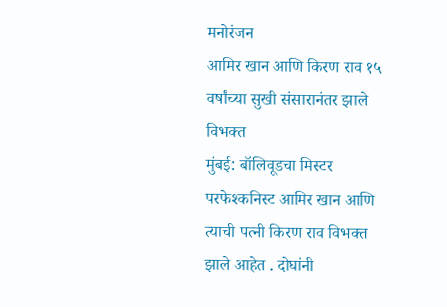मनोरंजन
आमिर खान आणि किरण राव १५ वर्षांच्या सुखी संसारानंतर झाले विभक्त
मुंबई: बॉलिवूडचा मिस्टर परफेश्कनिस्ट आमिर खान आणि त्याची पत्नी किरण राव विभक्त झाले आहेत . दोघांनी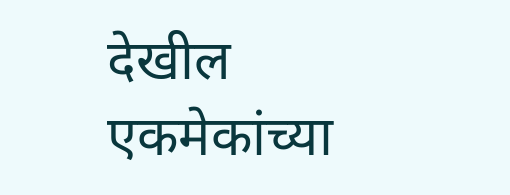देखील एकमेकांच्या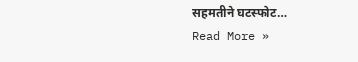सहमतीने घटस्फोट…
Read More »